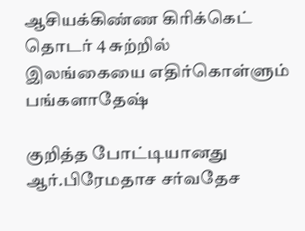ஆசியக்கிண்ண கிரிக்கெட் தொடர் 4 சுற்றில் இலங்கையை எதிர்கொள்ளும் பங்களாதேஷ்

குறித்த போட்டியானது ஆர்.பிரேமதாச சர்வதேச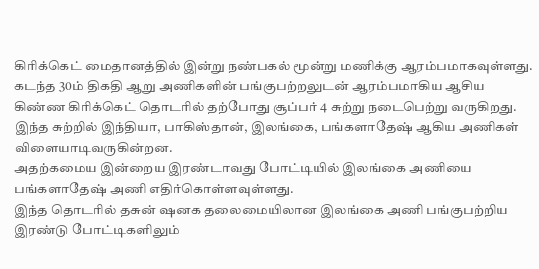கிரிக்கெட் மைதானத்தில் இன்று நண்பகல் மூன்று மணிக்கு ஆரம்பமாகவுள்ளது.
கடந்த 30ம் திகதி ஆறு அணிகளின் பங்குபற்றலுடன் ஆரம்பமாகிய ஆசிய கிண்ண கிரிக்கெட் தொடரில் தற்போது சூப்பர் 4 சுற்று நடைபெற்று வருகிறது.
இந்த சுற்றில் இந்தியா, பாகிஸ்தான், இலங்கை, பங்களாதேஷ் ஆகிய அணிகள் விளையாடிவருகின்றன.
அதற்கமைய இன்றைய இரண்டாவது போட்டியில் இலங்கை அணியை பங்களாதேஷ் அணி எதிர்கொள்ளவுள்ளது.
இந்த தொடரில் தசுன் ஷனக தலைமையிலான இலங்கை அணி பங்குபற்றிய இரண்டு போட்டிகளிலும்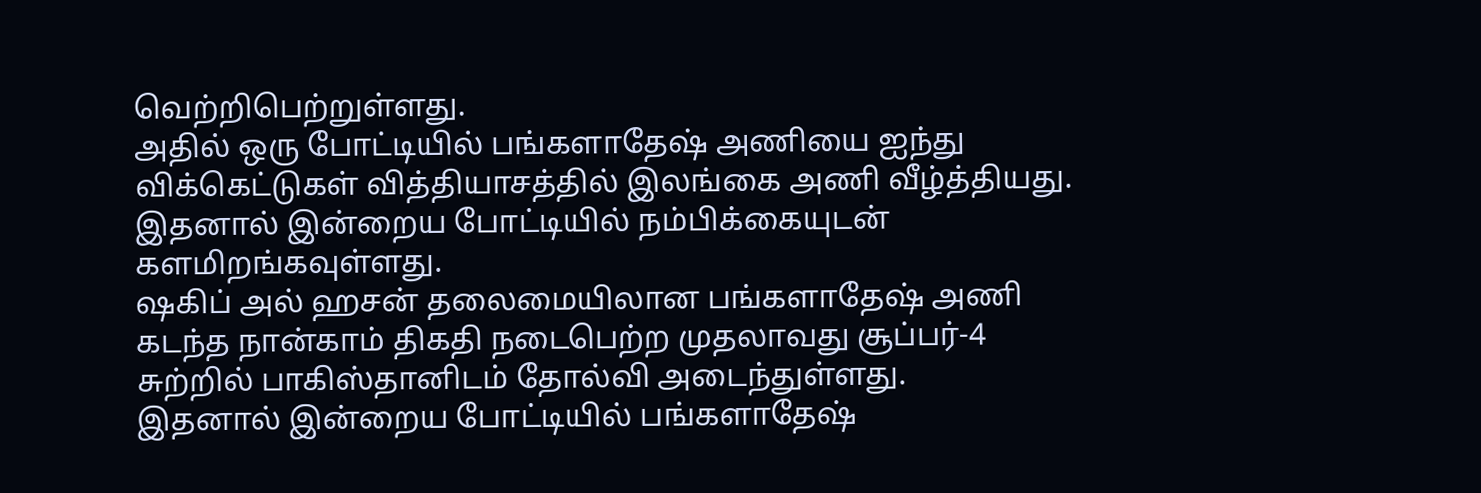வெற்றிபெற்றுள்ளது.
அதில் ஒரு போட்டியில் பங்களாதேஷ் அணியை ஐந்து விக்கெட்டுகள் வித்தியாசத்தில் இலங்கை அணி வீழ்த்தியது.
இதனால் இன்றைய போட்டியில் நம்பிக்கையுடன் களமிறங்கவுள்ளது.
ஷகிப் அல் ஹசன் தலைமையிலான பங்களாதேஷ் அணி கடந்த நான்காம் திகதி நடைபெற்ற முதலாவது சூப்பர்-4 சுற்றில் பாகிஸ்தானிடம் தோல்வி அடைந்துள்ளது.
இதனால் இன்றைய போட்டியில் பங்களாதேஷ்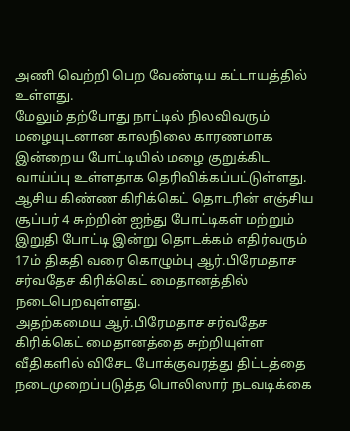அணி வெற்றி பெற வேண்டிய கட்டாயத்தில் உள்ளது.
மேலும் தற்போது நாட்டில் நிலவிவரும் மழையுடனான காலநிலை காரணமாக இன்றைய போட்டியில் மழை குறுக்கிட வாய்ப்பு உள்ளதாக தெரிவிக்கப்பட்டுள்ளது.
ஆசிய கிண்ண கிரிக்கெட் தொடரின் எஞ்சிய சூப்பர் 4 சுற்றின் ஐந்து போட்டிகள் மற்றும் இறுதி போட்டி இன்று தொடக்கம் எதிர்வரும் 17ம் திகதி வரை கொழும்பு ஆர்.பிரேமதாச சர்வதேச கிரிக்கெட் மைதானத்தில் நடைபெறவுள்ளது.
அதற்கமைய ஆர்.பிரேமதாச சர்வதேச கிரிக்கெட் மைதானத்தை சுற்றியுள்ள வீதிகளில் விசேட போக்குவரத்து திட்டத்தை நடைமுறைப்படுத்த பொலிஸார் நடவடிக்கை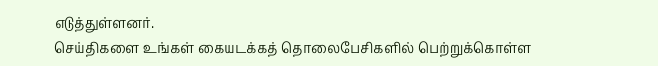எடுத்துள்ளனர்.
செய்திகளை உங்கள் கையடக்கத் தொலைபேசிகளில் பெற்றுக்கொள்ள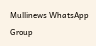Mullinews WhatsApp Group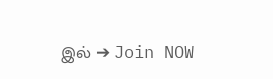இல் ➔ Join NOW